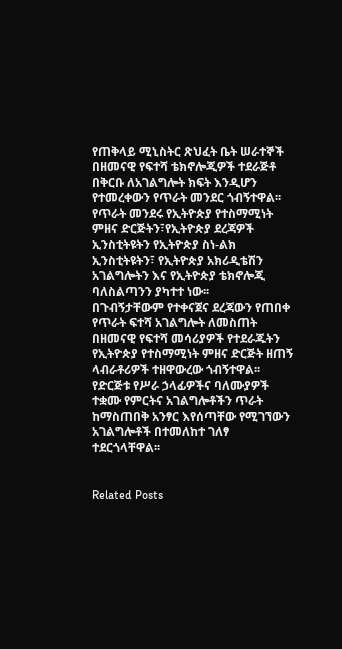የጠቅላይ ሚኒስትር ጽህፈት ቤት ሠራተኞች በዘመናዊ የፍተሻ ቴክኖሎጂዎች ተደራጅቶ በቅርቡ ለአገልግሎት ክፍት እንዲሆን የተመረቀውን የጥራት መንደር ጎብኝተዋል፡፡ የጥራት መንደሩ የኢትዮጵያ የተስማሚነት ምዘና ድርጅትን፣የኢትዮጵያ ደረጃዎች ኢንስቲትዩትን የኢትዮጵያ ስነ-ልክ ኢንስቲትዩትን፣ የኢትዮጵያ አክሪዲቴሽን አገልግሎትን እና የኢትዮጵያ ቴክኖሎጂ ባለስልጣንን ያካተተ ነው፡፡
በጉብኝታቸውም የተቀናጀና ደረጃውን የጠበቀ የጥራት ፍተሻ አገልግሎት ለመስጠት በዘመናዊ የፍተሻ መሳሪያዎች የተደራጁትን የኢትዮጵያ የተስማሚነት ምዘና ድርጅት ዘጠኝ ላብራቶሪዎች ተዘዋውረው ጎብኝተዋል፡፡ የድርጅቱ የሥራ ኃላፊዎችና ባለሙያዎች ተቋሙ የምርትና አገልግሎቶችን ጥራት ከማስጠበቅ አንፃር እየሰጣቸው የሚገኘውን አገልግሎቶች በተመለከተ ገለፃ ተደርጎላቸዋል፡፡


Related Posts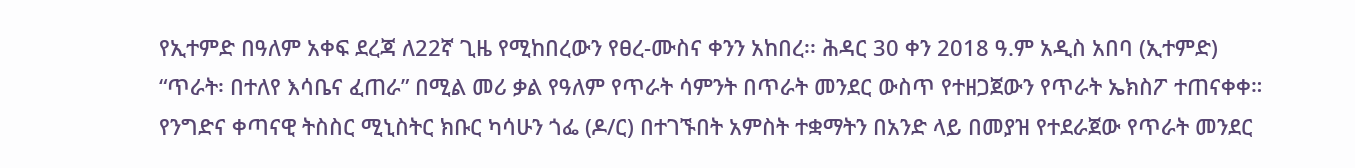የኢተምድ በዓለም አቀፍ ደረጃ ለ22ኛ ጊዜ የሚከበረውን የፀረ-ሙስና ቀንን አከበረ፡፡ ሕዳር 30 ቀን 2018 ዓ.ም አዲስ አበባ (ኢተምድ)
“ጥራት፡ በተለየ እሳቤና ፈጠራ” በሚል መሪ ቃል የዓለም የጥራት ሳምንት በጥራት መንደር ውስጥ የተዘጋጀውን የጥራት ኤክስፖ ተጠናቀቀ።
የንግድና ቀጣናዊ ትስስር ሚኒስትር ክቡር ካሳሁን ጎፌ (ዶ/ር) በተገኙበት አምስት ተቋማትን በአንድ ላይ በመያዝ የተደራጀው የጥራት መንደር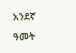አንደኛ ዓመት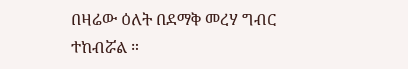በዛሬው ዕለት በደማቅ መረሃ ግብር ተከብሯል ።